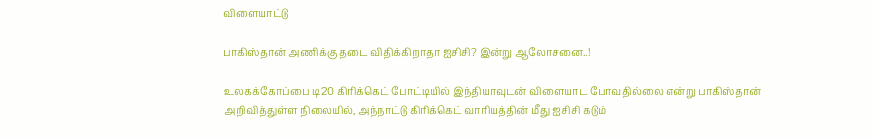விளையாட்டு

பாகிஸ்தான் அணிக்கு தடை விதிக்கிறாதா ஐசிசி? இன்று ஆலோசனை..!

உலகக்கோப்பை டி20 கிரிக்கெட் போட்டியில் இந்தியாவுடன் விளையாட போவதில்லை என்று பாகிஸ்தான் அறிவித்துள்ள நிலையில், அந்நாட்டு கிரிக்கெட் வாரியத்தின் மீது ஐசிசி கடும்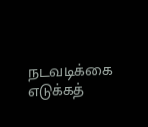நடவடிக்கை எடுக்கத்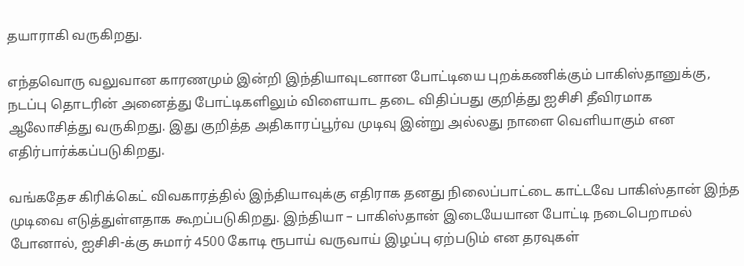தயாராகி வருகிறது.

எந்தவொரு வலுவான காரணமும் இன்றி இந்தியாவுடனான போட்டியை புறக்கணிக்கும் பாகிஸ்தானுக்கு, நடப்பு தொடரின் அனைத்து போட்டிகளிலும் விளையாட தடை விதிப்பது குறித்து ஐசிசி தீவிரமாக ஆலோசித்து வருகிறது. இது குறித்த அதிகாரப்பூர்வ முடிவு இன்று அல்லது நாளை வெளியாகும் என எதிர்பார்க்கப்படுகிறது.

வங்கதேச கிரிக்கெட் விவகாரத்தில் இந்தியாவுக்கு எதிராக தனது நிலைப்பாட்டை காட்டவே பாகிஸ்தான் இந்த முடிவை எடுத்துள்ளதாக கூறப்படுகிறது. இந்தியா – பாகிஸ்தான் இடையேயான போட்டி நடைபெறாமல் போனால், ஐசிசி-க்கு சுமார் 4500 கோடி ரூபாய் வருவாய் இழப்பு ஏற்படும் என தரவுகள்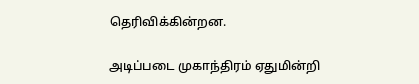தெரிவிக்கின்றன.

அடிப்படை முகாந்திரம் ஏதுமின்றி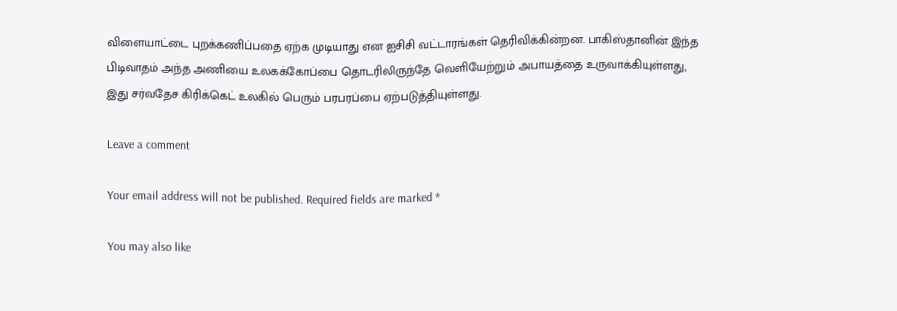விளையாட்டை புறக்கணிப்பதை ஏற்க முடியாது என ஐசிசி வட்டாரங்கள் தெரிவிக்கின்றன. பாகிஸ்தானின் இந்த பிடிவாதம் அந்த அணியை உலகக்கோப்பை தொடரிலிருந்தே வெளியேற்றும் அபாயத்தை உருவாக்கியுள்ளது, இது சர்வதேச கிரிக்கெட் உலகில் பெரும் பரபரப்பை ஏற்படுத்தியுள்ளது.

Leave a comment

Your email address will not be published. Required fields are marked *

You may also like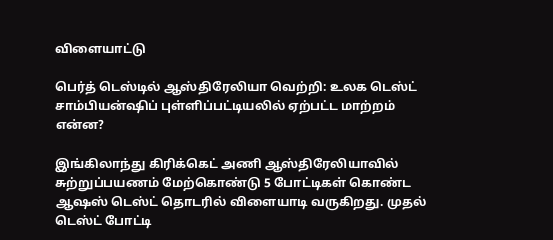விளையாட்டு

பெர்த் டெஸ்டில் ஆஸ்திரேலியா வெற்றி: உலக டெஸ்ட் சாம்பியன்ஷிப் புள்ளிப்பட்டியலில் ஏற்பட்ட மாற்றம் என்ன?

இங்கிலாந்து கிரிக்கெட் அணி ஆஸ்திரேலியாவில் சுற்றுப்பயணம் மேற்கொண்டு 5 போட்டிகள் கொண்ட ஆஷஸ் டெஸ்ட் தொடரில் விளையாடி வருகிறது. முதல் டெஸ்ட் போட்டி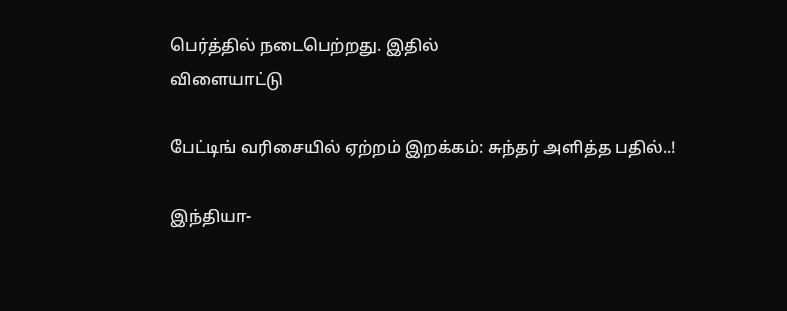பெர்த்தில் நடைபெற்றது. இதில்
விளையாட்டு

பேட்டிங் வரிசையில் ஏற்றம் இறக்கம்: சுந்தர் அளித்த பதில்..!

இந்தியா-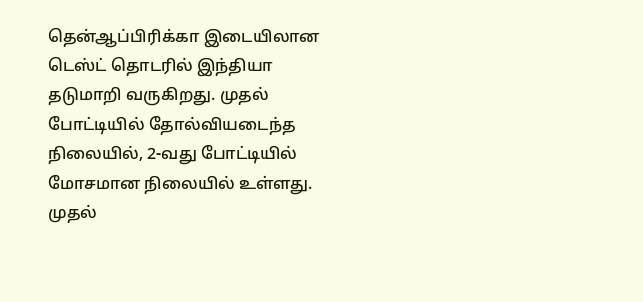தென்ஆப்பிரிக்கா இடையிலான டெஸ்ட் தொடரில் இந்தியா தடுமாறி வருகிறது. முதல் போட்டியில் தோல்வியடைந்த நிலையில், 2-வது போட்டியில் மோசமான நிலையில் உள்ளது. முதல்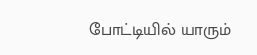போட்டியில் யாரும்